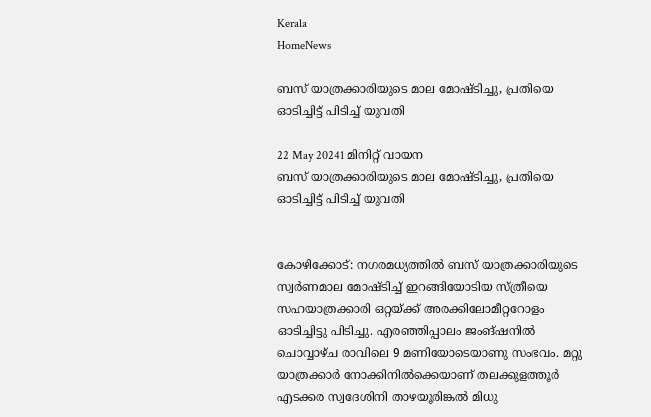Kerala
HomeNews

ബസ് യാത്രക്കാരിയുടെ മാല മോഷ്ടിച്ചു, പ്രതിയെ ഓടിച്ചിട്ട് പിടിച്ച് യുവതി

22 May 20241 മിനിറ്റ് വായന
ബസ് യാത്രക്കാരിയുടെ മാല മോഷ്ടിച്ചു, പ്രതിയെ ഓടിച്ചിട്ട് പിടിച്ച് യുവതി


കോഴിക്കോട്: നഗരമധ്യത്തില്‍ ബസ് യാത്രക്കാരിയുടെ സ്വര്‍ണമാല മോഷ്ടിച്ച് ഇറങ്ങിയോടിയ സ്ത്രീയെ സഹയാത്രക്കാരി ഒറ്റയ്ക്ക് അരക്കിലോമീറ്ററോളം ഓടിച്ചിട്ടു പിടിച്ചു. എരഞ്ഞിപ്പാലം ജംങ്ഷനില്‍ ചൊവ്വാഴ്ച രാവിലെ 9 മണിയോടെയാണു സംഭവം. മറ്റു യാത്രക്കാര്‍ നോക്കിനില്‍ക്കെയാണ് തലക്കുളത്തൂര്‍ എടക്കര സ്വദേശിനി താഴയൂരിങ്കല്‍ മിധു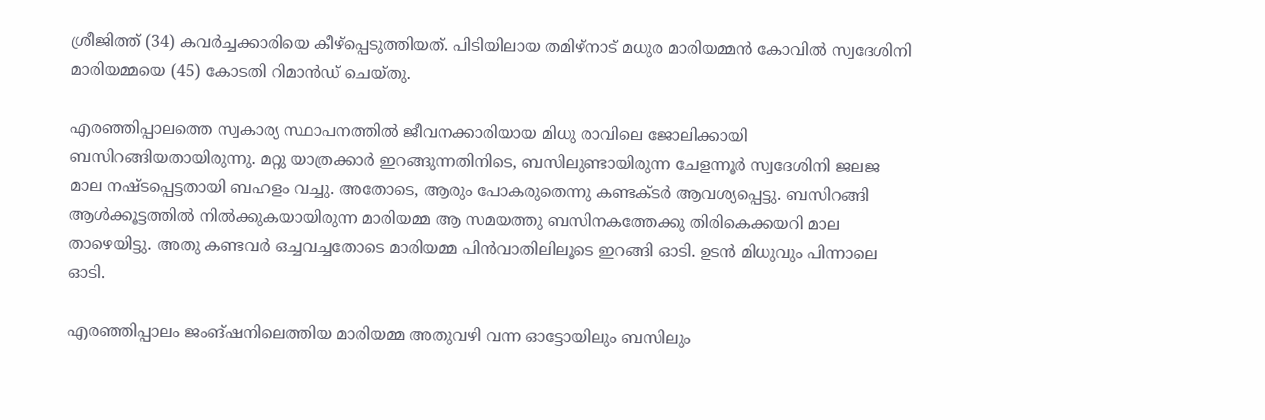ശ്രീജിത്ത് (34) കവര്‍ച്ചക്കാരിയെ കീഴ്പ്പെടുത്തിയത്. പിടിയിലായ തമിഴ്‌നാട് മധുര മാരിയമ്മന്‍ കോവില്‍ സ്വദേശിനി മാരിയമ്മയെ (45) കോടതി റിമാന്‍ഡ് ചെയ്തു.

എരഞ്ഞിപ്പാലത്തെ സ്വകാര്യ സ്ഥാപനത്തില്‍ ജീവനക്കാരിയായ മിധു രാവിലെ ജോലിക്കായി ബസിറങ്ങിയതായിരുന്നു. മറ്റു യാത്രക്കാര്‍ ഇറങ്ങുന്നതിനിടെ, ബസിലുണ്ടായിരുന്ന ചേളന്നൂര്‍ സ്വദേശിനി ജലജ മാല നഷ്ടപ്പെട്ടതായി ബഹളം വച്ചു. അതോടെ, ആരും പോകരുതെന്നു കണ്ടക്ടര്‍ ആവശ്യപ്പെട്ടു. ബസിറങ്ങി ആള്‍ക്കൂട്ടത്തില്‍ നില്‍ക്കുകയായിരുന്ന മാരിയമ്മ ആ സമയത്തു ബസിനകത്തേക്കു തിരികെക്കയറി മാല താഴെയിട്ടു. അതു കണ്ടവര്‍ ഒച്ചവച്ചതോടെ മാരിയമ്മ പിന്‍വാതിലിലൂടെ ഇറങ്ങി ഓടി. ഉടന്‍ മിധുവും പിന്നാലെ ഓടി.

എരഞ്ഞിപ്പാലം ജംങ്ഷനിലെത്തിയ മാരിയമ്മ അതുവഴി വന്ന ഓട്ടോയിലും ബസിലും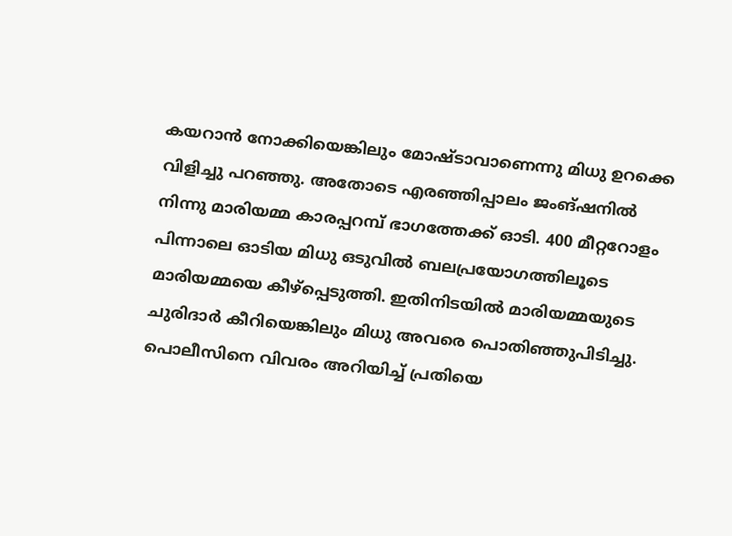കയറാന്‍ നോക്കിയെങ്കിലും മോഷ്ടാവാണെന്നു മിധു ഉറക്കെ വിളിച്ചു പറഞ്ഞു. അതോടെ എരഞ്ഞിപ്പാലം ജംങ്ഷനില്‍ നിന്നു മാരിയമ്മ കാരപ്പറമ്പ് ഭാഗത്തേക്ക് ഓടി. 400 മീറ്ററോളം പിന്നാലെ ഓടിയ മിധു ഒടുവില്‍ ബലപ്രയോഗത്തിലൂടെ മാരിയമ്മയെ കീഴ്‌പ്പെടുത്തി. ഇതിനിടയില്‍ മാരിയമ്മയുടെ ചുരിദാര്‍ കീറിയെങ്കിലും മിധു അവരെ പൊതിഞ്ഞുപിടിച്ചു. പൊലീസിനെ വിവരം അറിയിച്ച് പ്രതിയെ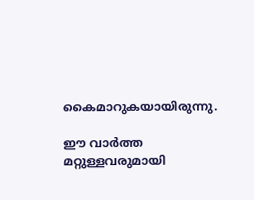കൈമാറുകയായിരുന്നു.

ഈ വാർത്ത മറ്റുള്ളവരുമായി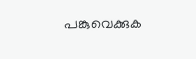പങ്കുവെക്കുക